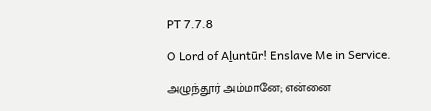PT 7.7.8

O Lord of Aḻuntūr! Enslave Me in Service.

அழுந்தூர் அம்மானே; என்னை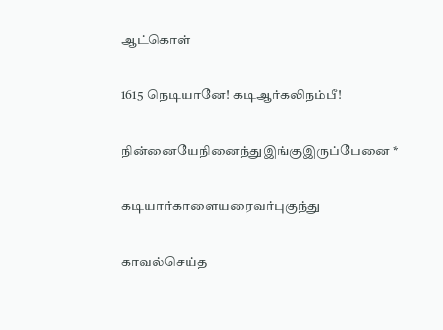ஆட்கொள்

1615 நெடியானே! கடிஆர்கலிநம்பீ!

நின்னையேநினைந்துஇங்குஇருப்பேனை *

கடியார்காளையரைவர்புகுந்து

காவல்செய்த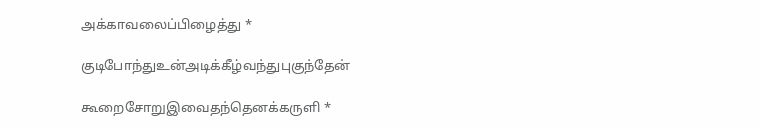அக்காவலைப்பிழைத்து *

குடிபோந்துஉன்அடிக்கீழ்வந்துபுகுந்தேன்

கூறைசோறுஇவைதந்தெனக்கருளி *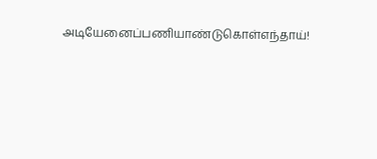அடியேனைப்பணியாண்டுகொள்எந்தாய்!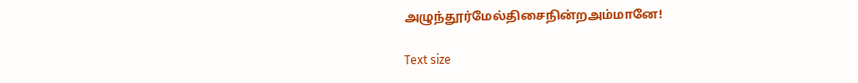அழுந்தூர்மேல்திசைநின்றஅம்மானே!

Text size